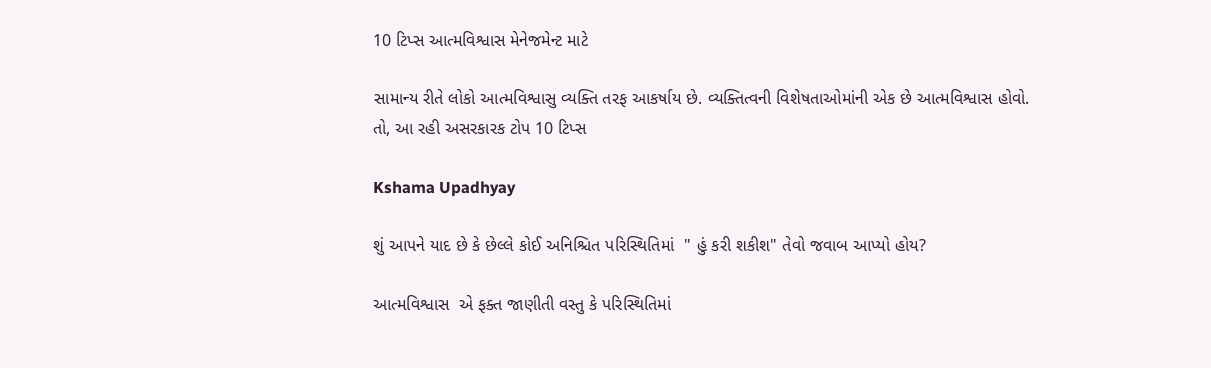10 ટિપ્સ આત્મવિશ્વાસ મેનેજમેન્ટ માટે

સામાન્ય રીતે લોકો આત્મવિશ્વાસુ વ્યક્તિ તરફ આકર્ષાય છે. વ્યક્તિત્વની વિશેષતાઓમાંની એક છે આત્મવિશ્વાસ હોવો. તો, આ રહી અસરકારક ટોપ 10 ટિપ્સ

Kshama Upadhyay

શું આપને યાદ છે કે છેલ્લે કોઈ અનિશ્ચિત પરિસ્થિતિમાં  " હું કરી શકીશ" તેવો જવાબ આપ્યો હોય?

આત્મવિશ્વાસ  એ ફક્ત જાણીતી વસ્તુ કે પરિસ્થિતિમાં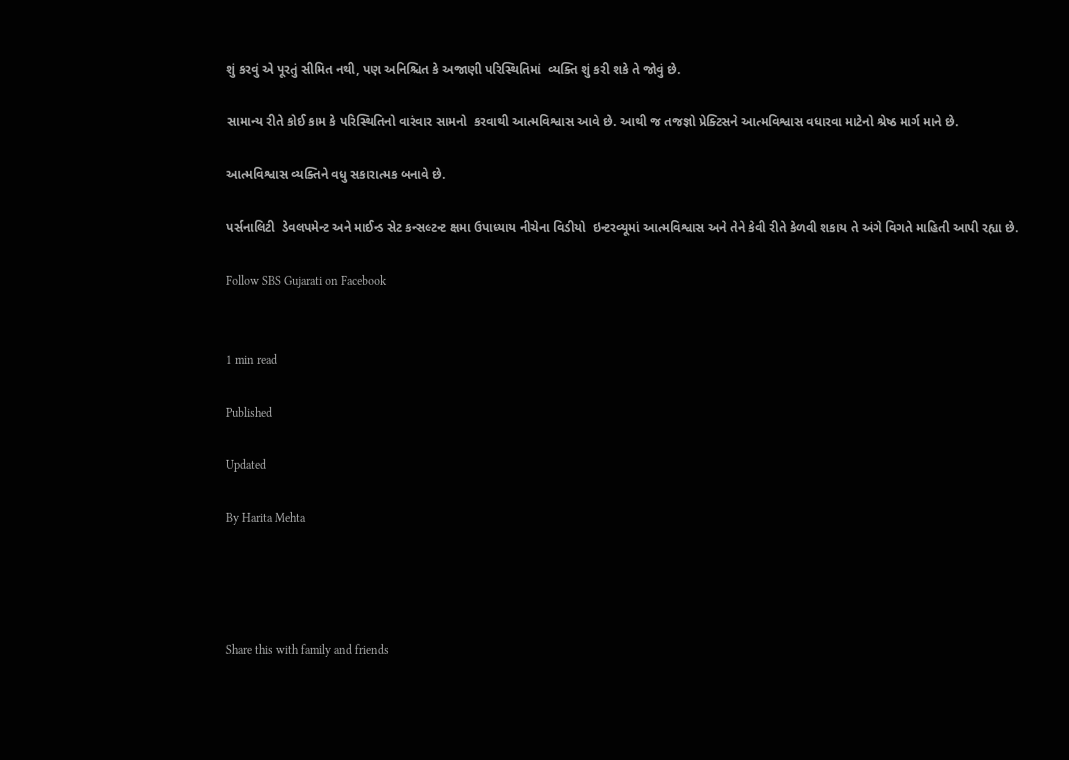શું કરવું એ પૂરતું સીમિત નથી, પણ અનિશ્ચિત કે અજાણી પરિસ્થિતિમાં  વ્યક્તિ શું કરી શકે તે જોવું છે.

સામાન્ય રીતે કોઈ કામ કે પરિસ્થિતિનો વારંવાર સામનો  કરવાથી આત્મવિશ્વાસ આવે છે. આથી જ તજજ્ઞો પ્રેક્ટિસને આત્મવિશ્વાસ વધારવા માટેનો શ્રેષ્ઠ માર્ગ માને છે.

આત્મવિશ્વાસ વ્યક્તિને વધુ સકારાત્મક બનાવે છે.

પર્સનાલિટી  ડેવલપમેન્ટ અને માઈન્ડ સેટ કન્સલ્ટન્ટ ક્ષમા ઉપાધ્યાય નીચેના વિડીયો  ઇન્ટરવ્યૂમાં આત્મવિશ્વાસ અને તેને કેવી રીતે કેળવી શકાય તે અંગે વિગતે માહિતી આપી રહ્યા છે.

Follow SBS Gujarati on Facebook


1 min read

Published

Updated

By Harita Mehta




Share this with family and friends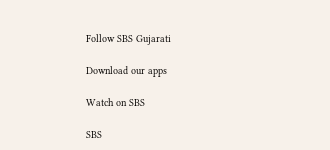Follow SBS Gujarati

Download our apps

Watch on SBS

SBS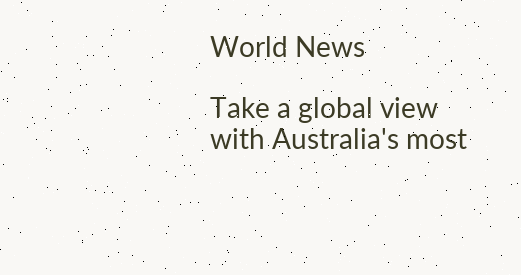World News

Take a global view with Australia's most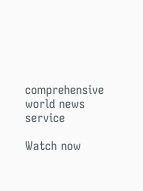comprehensive world news service

Watch now